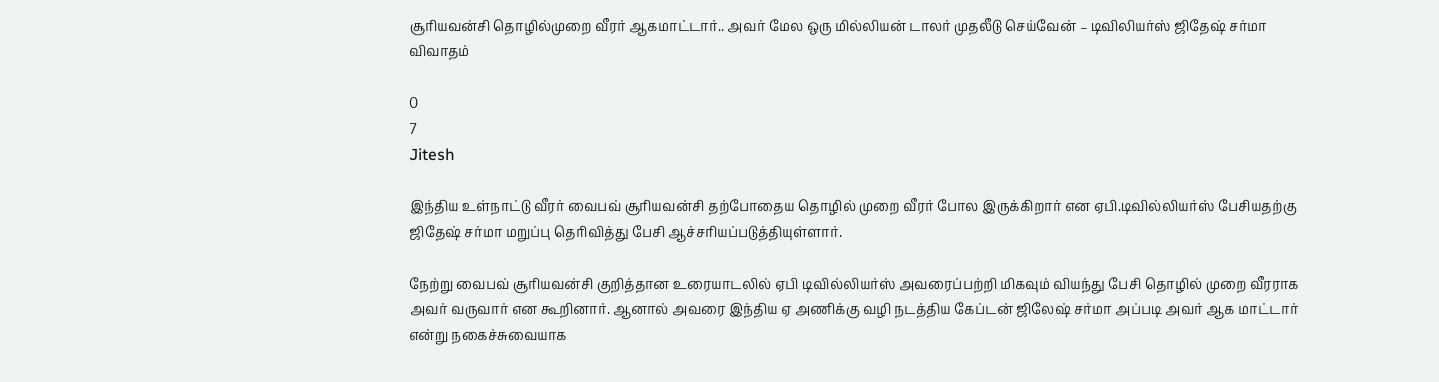சூரியவன்சி தொழில்முறை வீரர் ஆகமாட்டார்.. அவர் மேல ஒரு மில்லியன் டாலர் முதலீடு செய்வேன் – டிவிலியர்ஸ் ஜிதேஷ் சர்மா விவாதம்

0
7
Jitesh

இந்திய உள்நாட்டு வீரர் வைபவ் சூரியவன்சி தற்போதைய தொழில் முறை வீரர் போல இருக்கிறார் என ஏபி.டிவில்லியர்ஸ் பேசியதற்கு ஜிதேஷ் சர்மா மறுப்பு தெரிவித்து பேசி ஆச்சரியப்படுத்தியுள்ளார்.

நேற்று வைபவ் சூரியவன்சி குறித்தான உரையாடலில் ஏபி டிவில்லியர்ஸ் அவரைப்பற்றி மிகவும் வியந்து பேசி தொழில் முறை வீரராக அவர் வருவார் என கூறினார். ஆனால் அவரை இந்திய ஏ அணிக்கு வழி நடத்திய கேப்டன் ஜிலேஷ் சர்மா அப்படி அவர் ஆக மாட்டார் என்று நகைச்சுவையாக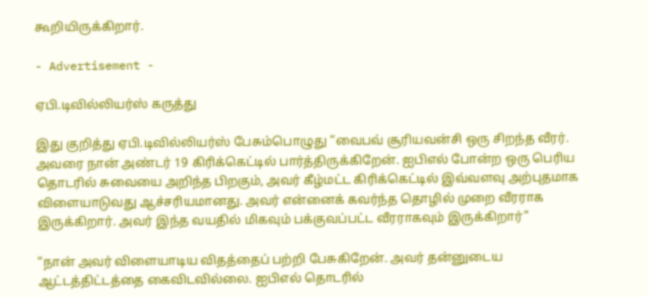கூறியிருக்கிறார்.

- Advertisement -

ஏபி.டிவில்லியர்ஸ் கருத்து

இது குறித்து ஏபி.டிவில்லியர்ஸ் பேசும்பொழுது “வைபவ் சூரியவன்சி ஒரு சிறந்த வீரர். அவரை நான் அண்டர் 19 கிரிக்கெட்டில் பார்த்திருக்கிறேன். ஐபிஎல் போன்ற ஒரு பெரிய தொடரில் சுவையை அறிந்த பிறகும், அவர் கீழ்மட்ட கிரிக்கெட்டில் இவ்வளவு அற்புதமாக விளையாடுவது ஆச்சரியமானது. அவர் என்னைக் கவர்ந்த தொழில் முறை வீரராக இருக்கிறார். அவர் இந்த வயதில் மிகவும் பக்குவப்பட்ட வீரராகவும் இருக்கிறார்”

“நான் அவர் விளையாடிய விதத்தைப் பற்றி பேசுகிறேன். அவர் தன்னுடைய ஆட்டத்திட்டத்தை கைவிடவில்லை. ஐபிஎல் தொடரில்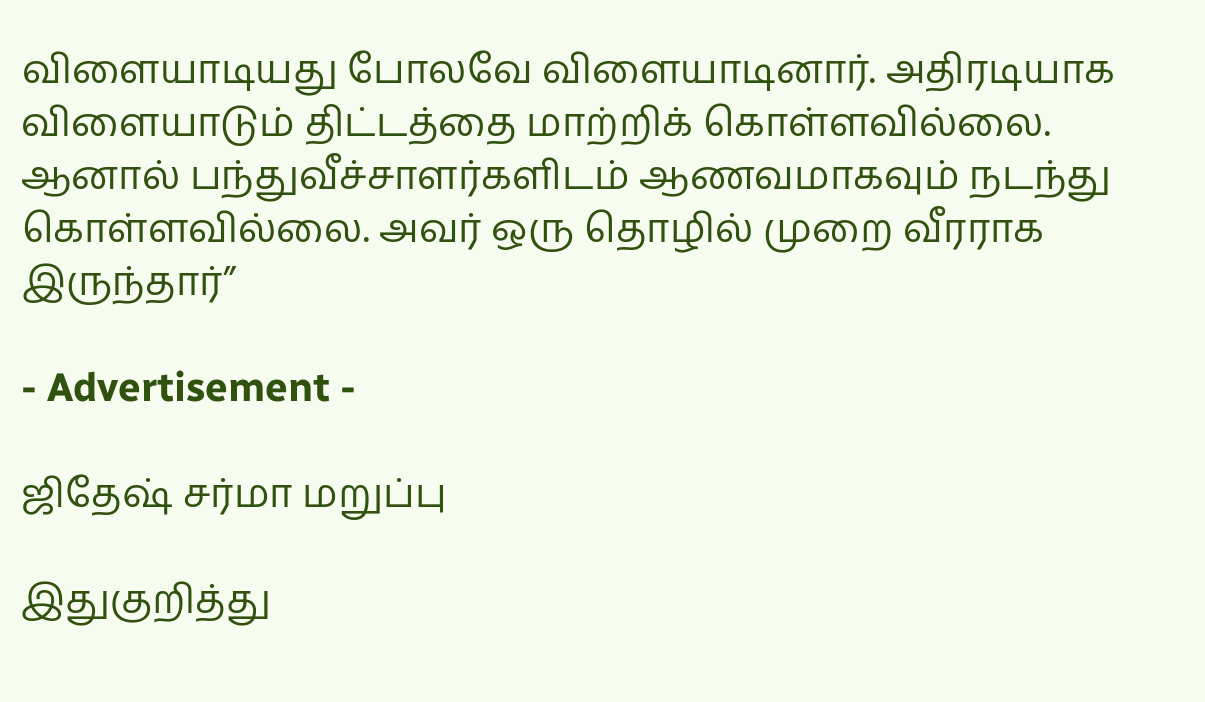விளையாடியது போலவே விளையாடினார். அதிரடியாக விளையாடும் திட்டத்தை மாற்றிக் கொள்ளவில்லை. ஆனால் பந்துவீச்சாளர்களிடம் ஆணவமாகவும் நடந்து கொள்ளவில்லை. அவர் ஒரு தொழில் முறை வீரராக இருந்தார்”

- Advertisement -

ஜிதேஷ் சர்மா மறுப்பு

இதுகுறித்து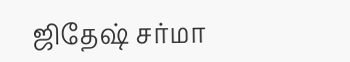ஜிதேஷ் சர்மா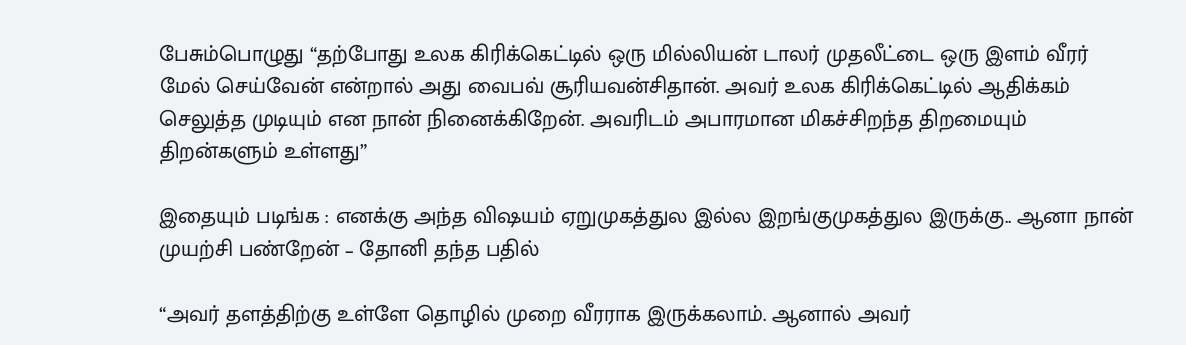பேசும்பொழுது “தற்போது உலக கிரிக்கெட்டில் ஒரு மில்லியன் டாலர் முதலீட்டை ஒரு இளம் வீரர் மேல் செய்வேன் என்றால் அது வைபவ் சூரியவன்சிதான். அவர் உலக கிரிக்கெட்டில் ஆதிக்கம் செலுத்த முடியும் என நான் நினைக்கிறேன். அவரிடம் அபாரமான மிகச்சிறந்த திறமையும் திறன்களும் உள்ளது”

இதையும் படிங்க : எனக்கு அந்த விஷயம் ஏறுமுகத்துல இல்ல இறங்குமுகத்துல இருக்கு.. ஆனா நான் முயற்சி பண்றேன் – தோனி தந்த பதில்

“அவர் தளத்திற்கு உள்ளே தொழில் முறை வீரராக இருக்கலாம். ஆனால் அவர்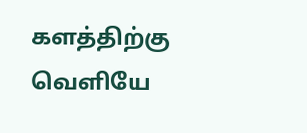களத்திற்கு வெளியே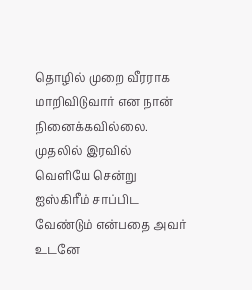தொழில் முறை வீரராக மாறிவிடுவார் என நான் நினைக்கவில்லை. முதலில் இரவில் வெளியே சென்று ஐஸ்கிரீம் சாப்பிட வேண்டும் என்பதை அவர் உடனே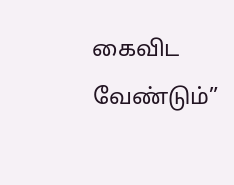கைவிட வேண்டும்”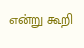என்று கூறி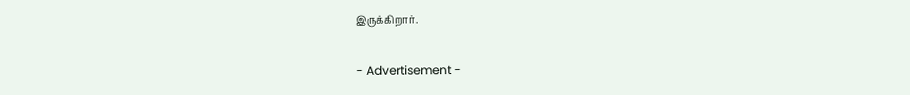இருக்கிறார்.

- Advertisement -